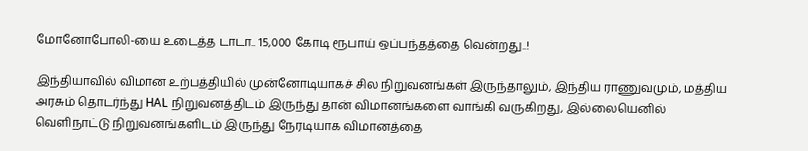மோனோபோலி-யை உடைத்த டாடா.. 15,000 கோடி ரூபாய் ஒப்பந்தத்தை வென்றது..!

இந்தியாவில் விமான உற்பத்தியில் முன்னோடியாகச் சில நிறுவனங்கள் இருந்தாலும், இந்திய ராணுவமும், மத்திய அரசும் தொடர்ந்து HAL நிறுவனத்திடம் இருந்து தான் விமானங்களை வாங்கி வருகிறது, இல்லையெனில் வெளிநாட்டு நிறுவனங்களிடம் இருந்து நேரடியாக விமானத்தை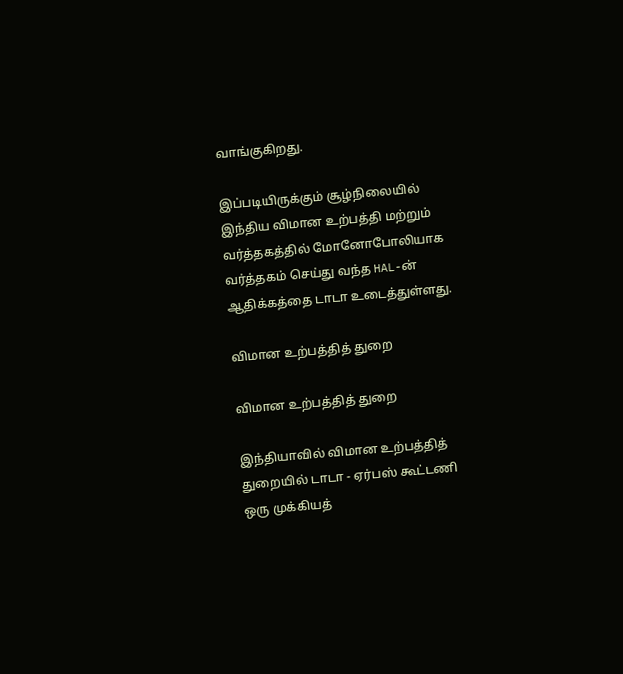வாங்குகிறது.

இப்படியிருக்கும் சூழ்நிலையில் இந்திய விமான உற்பத்தி மற்றும் வர்த்தகத்தில் மோனோபோலியாக வர்த்தகம் செய்து வந்த HAL-ன் ஆதிக்கத்தை டாடா உடைத்துள்ளது.

விமான உற்பத்தித் துறை

விமான உற்பத்தித் துறை

இந்தியாவில் விமான உற்பத்தித் துறையில் டாடா - ஏர்பஸ் கூட்டணி ஒரு முக்கியத்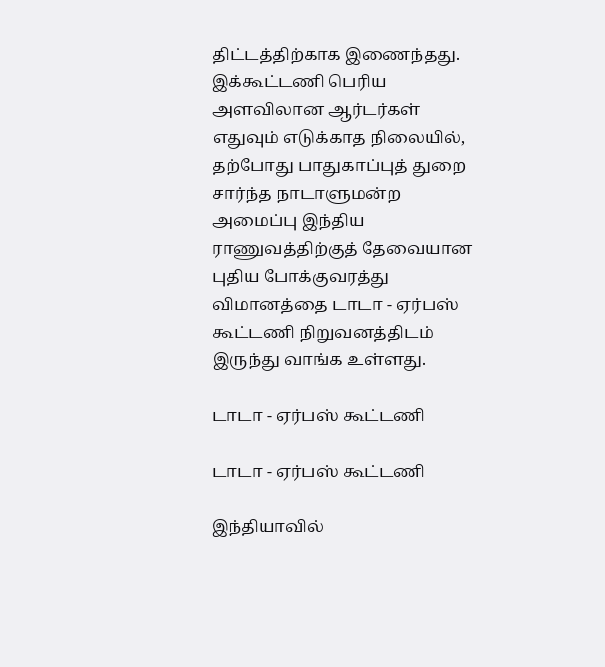திட்டத்திற்காக இணைந்தது. இக்கூட்டணி பெரிய அளவிலான ஆர்டர்கள் எதுவும் எடுக்காத நிலையில், தற்போது பாதுகாப்புத் துறை சார்ந்த நாடாளுமன்ற அமைப்பு இந்திய ராணுவத்திற்குத் தேவையான புதிய போக்குவரத்து விமானத்தை டாடா - ஏர்பஸ் கூட்டணி நிறுவனத்திடம் இருந்து வாங்க உள்ளது.

டாடா - ஏர்பஸ் கூட்டணி

டாடா - ஏர்பஸ் கூட்டணி

இந்தியாவில்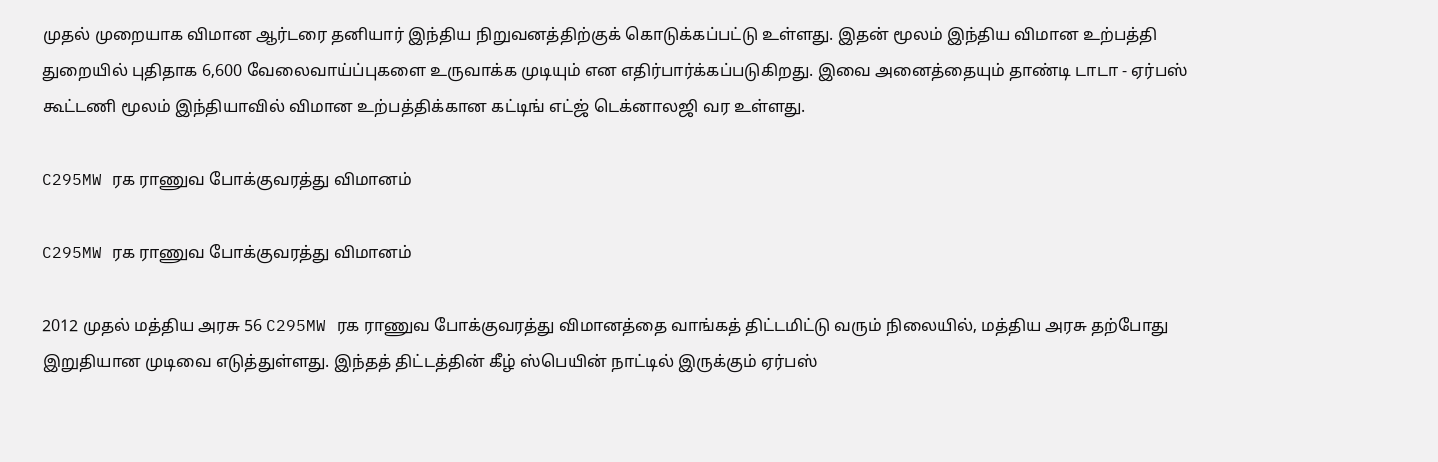முதல் முறையாக விமான ஆர்டரை தனியார் இந்திய நிறுவனத்திற்குக் கொடுக்கப்பட்டு உள்ளது. இதன் மூலம் இந்திய விமான உற்பத்தி துறையில் புதிதாக 6,600 வேலைவாய்ப்புகளை உருவாக்க முடியும் என எதிர்பார்க்கப்படுகிறது. இவை அனைத்தையும் தாண்டி டாடா - ஏர்பஸ் கூட்டணி மூலம் இந்தியாவில் விமான உற்பத்திக்கான கட்டிங் எட்ஜ் டெக்னாலஜி வர உள்ளது.

C295MW ரக ராணுவ போக்குவரத்து விமானம்

C295MW ரக ராணுவ போக்குவரத்து விமானம்

2012 முதல் மத்திய அரசு 56 C295MW ரக ராணுவ போக்குவரத்து விமானத்தை வாங்கத் திட்டமிட்டு வரும் நிலையில், மத்திய அரசு தற்போது இறுதியான முடிவை எடுத்துள்ளது. இந்தத் திட்டத்தின் கீழ் ஸ்பெயின் நாட்டில் இருக்கும் ஏர்பஸ்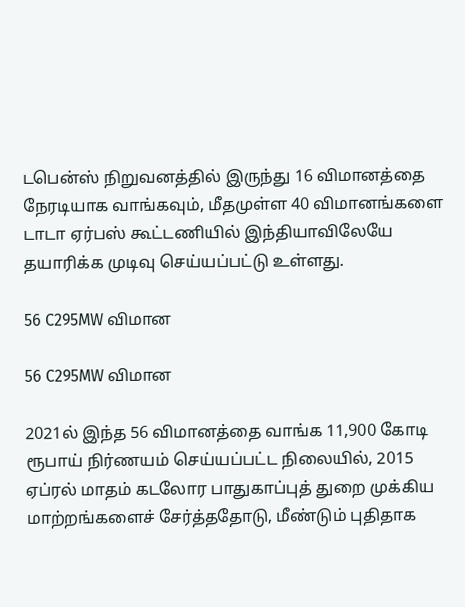டபென்ஸ் நிறுவனத்தில் இருந்து 16 விமானத்தை நேரடியாக வாங்கவும், மீதமுள்ள 40 விமானங்களை டாடா ஏர்பஸ் கூட்டணியில் இந்தியாவிலேயே தயாரிக்க முடிவு செய்யப்பட்டு உள்ளது.

56 C295MW விமான

56 C295MW விமான

2021ல் இந்த 56 விமானத்தை வாங்க 11,900 கோடி ரூபாய் நிர்ணயம் செய்யப்பட்ட நிலையில், 2015 ஏப்ரல் மாதம் கடலோர பாதுகாப்புத் துறை முக்கிய மாற்றங்களைச் சேர்த்ததோடு, மீண்டும் புதிதாக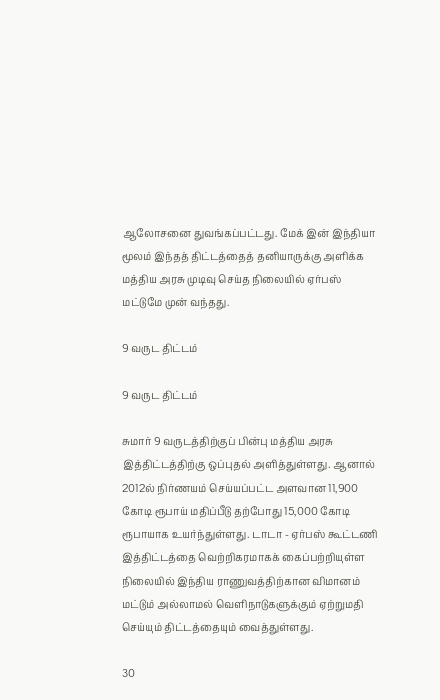ஆலோசனை துவங்கப்பட்டது. மேக் இன் இந்தியா மூலம் இந்தத் திட்டத்தைத் தனியாருக்கு அளிக்க மத்திய அரசு முடிவு செய்த நிலையில் ஏர்பஸ் மட்டுமே முன் வந்தது.

9 வருட திட்டம்

9 வருட திட்டம்

சுமார் 9 வருடத்திற்குப் பின்பு மத்திய அரசு இத்திட்டத்திற்கு ஒப்புதல் அளித்துள்ளது. ஆனால் 2012ல் நிர்ணயம் செய்யப்பட்ட அளவான 11,900 கோடி ரூபாய் மதிப்பீடு தற்போது 15,000 கோடி ரூபாயாக உயர்ந்துள்ளது. டாடா - ஏர்பஸ் கூட்டணி இத்திட்டத்தை வெற்றிகரமாகக் கைப்பற்றியுள்ள நிலையில் இந்திய ராணுவத்திற்கான விமானம் மட்டும் அல்லாமல் வெளிநாடுகளுக்கும் ஏற்றுமதி செய்யும் திட்டத்தையும் வைத்துள்ளது.

30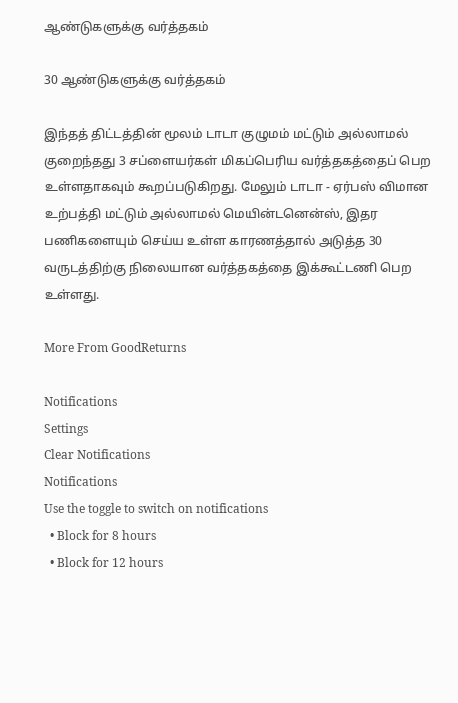ஆண்டுகளுக்கு வர்த்தகம்

30 ஆண்டுகளுக்கு வர்த்தகம்

இந்தத் திட்டத்தின் மூலம் டாடா குழுமம் மட்டும் அல்லாமல் குறைந்தது 3 சப்ளையர்கள் மிகப்பெரிய வர்த்தகத்தைப் பெற உள்ளதாகவும் கூறப்படுகிறது. மேலும் டாடா - ஏர்பஸ் விமான உற்பத்தி மட்டும் அல்லாமல் மெயின்டனென்ஸ், இதர பணிகளையும் செய்ய உள்ள காரணத்தால் அடுத்த 30 வருடத்திற்கு நிலையான வர்த்தகத்தை இக்கூட்டணி பெற உள்ளது.

More From GoodReturns

Notifications
Settings
Clear Notifications
Notifications
Use the toggle to switch on notifications
  • Block for 8 hours
  • Block for 12 hours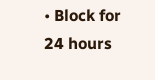• Block for 24 hours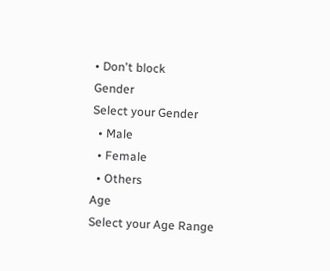• Don't block
Gender
Select your Gender
  • Male
  • Female
  • Others
Age
Select your Age Range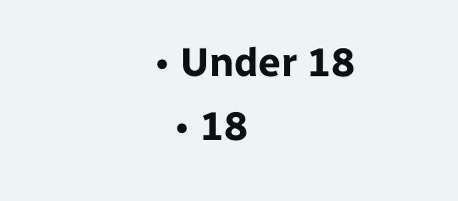• Under 18
  • 18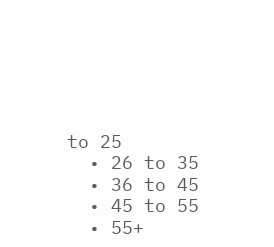to 25
  • 26 to 35
  • 36 to 45
  • 45 to 55
  • 55+